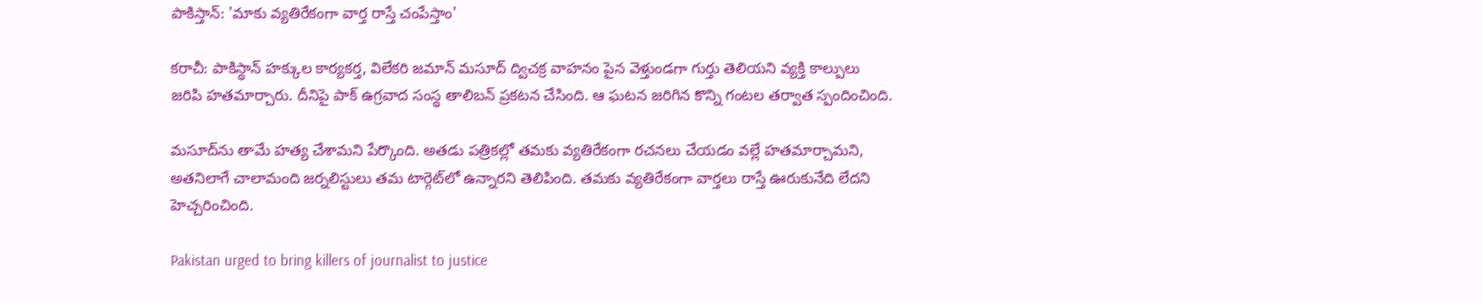పాకిస్తాన్: 'మాకు వ్యతిరేకంగా వార్త రాస్తే చంపేస్తాం'

కరాచీ: పాకిస్థాన్ హక్కుల కార్యకర్త, విలేకరి జమాన్ మసూద్ ద్విచక్ర వాహనం పైన వెళ్తుండగా గుర్తు తెలియని వ్యక్తి కాల్పులు జరిపి హతమార్చారు. దీనిపై పాక్ ఉగ్రవాద సంస్థ తాలిబన్ ప్రకటన చేసింది. ఆ ఘటన జరిగిన కొన్ని గంటల తర్వాత స్పందించింది.

మసూద్‌ను తామే హత్య చేశామని పేర్కొంది. అతడు పత్రికల్లో తమకు వ్యతిరేకంగా రచనలు చేయడం వల్లే హతమార్చామని, అతనిలాగే చాలామంది జర్నలిస్టులు తమ టార్గెట్‌లో ఉన్నారని తెలిపింది. తమకు వ్యతిరేకంగా వార్తలు రాస్తే ఊరుకునేది లేదని హెచ్చరించింది.

Pakistan urged to bring killers of journalist to justice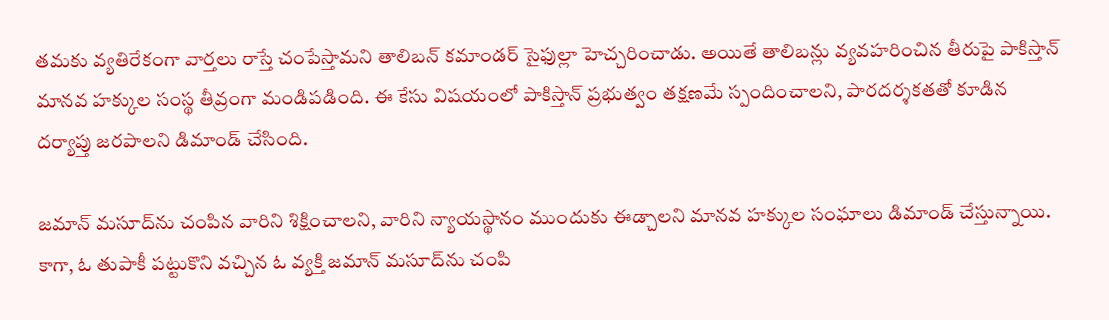తమకు వ్యతిరేకంగా వార్తలు రాస్తే చంపేస్తామని తాలిబన్ కమాండర్ సైఫుల్లా హెచ్చరించాడు. అయితే తాలిబన్లు వ్యవహరించిన తీరుపై పాకిస్తాన్ మానవ హక్కుల సంస్థ తీవ్రంగా మండిపడింది. ఈ కేసు విషయంలో పాకిస్తాన్ ప్రభుత్వం తక్షణమే స్పందించాలని, పారదర్శకతతో కూడిన దర్యాప్తు జరపాలని డిమాండ్ చేసింది.

జమాన్ మసూద్‌ను చంపిన వారిని శిక్షించాలని, వారిని న్యాయస్థానం ముందుకు ఈడ్చాలని మానవ హక్కుల సంఘాలు డిమాండ్ చేస్తున్నాయి. కాగా, ఓ తుపాకీ పట్టుకొని వచ్చిన ఓ వ్యక్తి జమాన్ మసూద్‌ను చంపి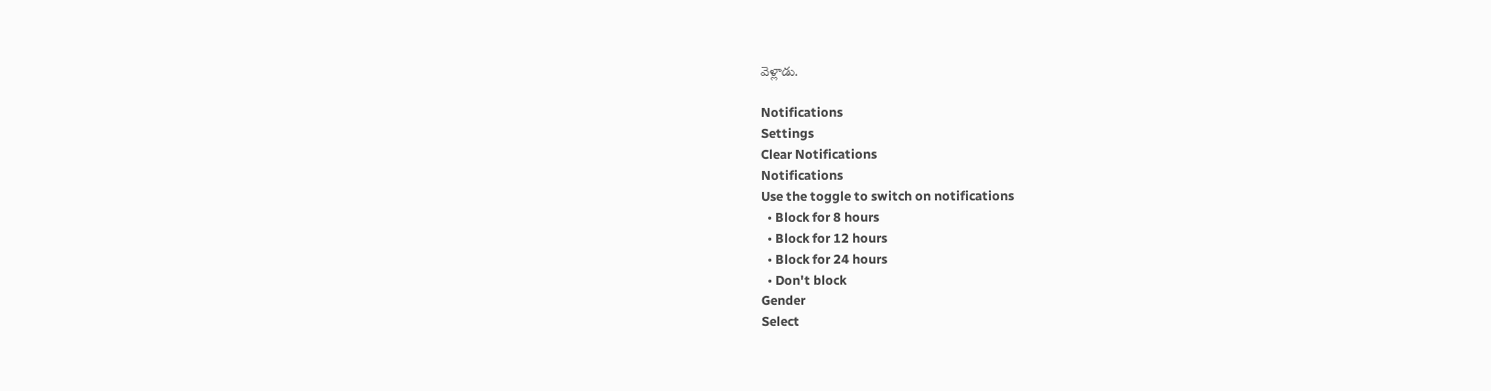వెళ్లాడు.

Notifications
Settings
Clear Notifications
Notifications
Use the toggle to switch on notifications
  • Block for 8 hours
  • Block for 12 hours
  • Block for 24 hours
  • Don't block
Gender
Select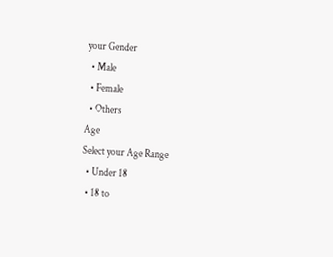your Gender
  • Male
  • Female
  • Others
Age
Select your Age Range
  • Under 18
  • 18 to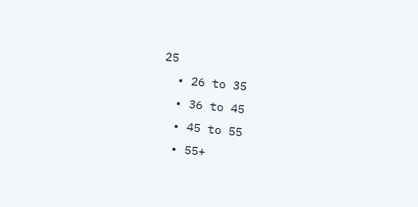25
  • 26 to 35
  • 36 to 45
  • 45 to 55
  • 55+